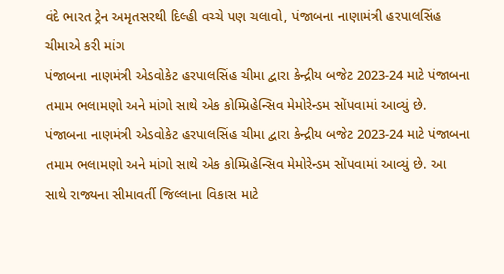વંદે ભારત ટ્રેન અમૃતસરથી દિલ્હી વચ્ચે પણ ચલાવો, પંજાબના નાણામંત્રી હરપાલસિંહ ચીમાએ કરી માંગ
પંજાબના નાણમંત્રી એડવોકેટ હરપાલસિંહ ચીમા દ્વારા કેન્દ્રીય બજેટ 2023-24 માટે પંજાબના તમામ ભલામણો અને માંગો સાથે એક કોમ્પ્રિહેન્સિવ મેમોરેન્ડમ સોંપવામાં આવ્યું છે.
પંજાબના નાણમંત્રી એડવોકેટ હરપાલસિંહ ચીમા દ્વારા કેન્દ્રીય બજેટ 2023-24 માટે પંજાબના તમામ ભલામણો અને માંગો સાથે એક કોમ્પ્રિહેન્સિવ મેમોરેન્ડમ સોંપવામાં આવ્યું છે. આ સાથે રાજ્યના સીમાવર્તી જિલ્લાના વિકાસ માટે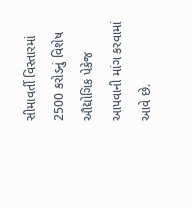સીમાવર્તી વિસ્તારમાં 2500 કરોડનું વિશેષ ઔદ્યોગિક પેકેજ આપવાની માંગ કરવામાં આવે છે.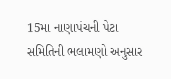15મા નાણાપંચની પેટા સમિતિની ભલામણો અનુસાર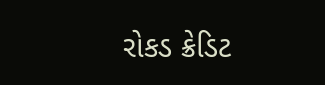રોકડ ક્રેડિટ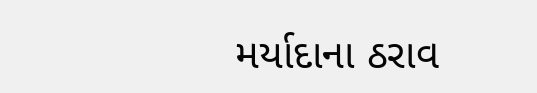મર્યાદાના ઠરાવ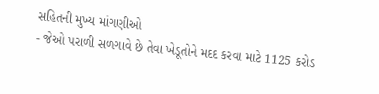સહિતની મુખ્ય માંગણીઓ
- જેઓ પરાળી સળગાવે છે તેવા ખેડૂતોને મદદ કરવા માટે 1125 કરોડ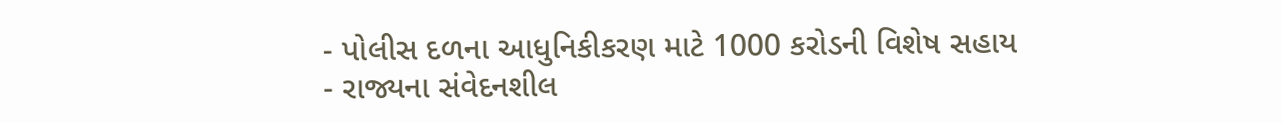- પોલીસ દળના આધુનિકીકરણ માટે 1000 કરોડની વિશેષ સહાય
- રાજ્યના સંવેદનશીલ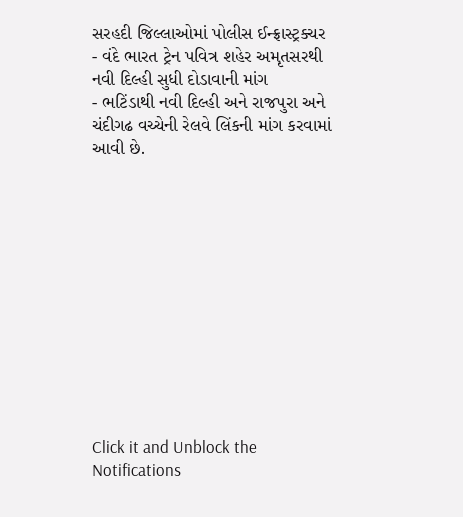સરહદી જિલ્લાઓમાં પોલીસ ઈન્ફ્રાસ્ટ્રક્ચર
- વંદે ભારત ટ્રેન પવિત્ર શહેર અમૃતસરથી નવી દિલ્હી સુધી દોડાવાની માંગ
- ભટિંડાથી નવી દિલ્હી અને રાજપુરા અને ચંદીગઢ વચ્ચેની રેલવે લિંકની માંગ કરવામાં આવી છે.












Click it and Unblock the Notifications